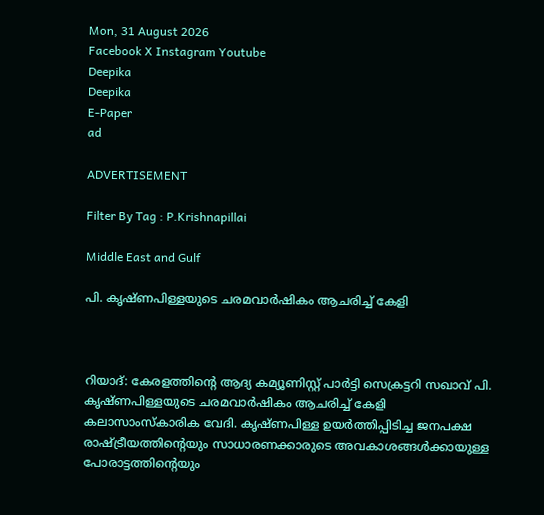Mon, 31 August 2026
Facebook X Instagram Youtube
Deepika
Deepika
E-Paper
ad

ADVERTISEMENT

Filter By Tag : P.Krishnapillai

Middle East and Gulf

പി. കൃഷ്ണപിള്ളയുടെ ചരമവാർഷികം ആചരിച്ച് കേളി



റിയാദ്: കേരളത്തിന്‍റെ ആദ്യ കമ്യൂണിസ്റ്റ് പാർട്ടി സെക്രട്ടറി സഖാവ് പി. കൃഷ്ണപിള്ളയുടെ ചരമവാർഷികം ആചരിച്ച് കേളി കലാസാംസ്കാരിക വേദി. കൃഷ്ണപിള്ള ഉയർത്തിപ്പിടിച്ച ജനപക്ഷ രാഷ്ട്രീയത്തിന്‍റെയും സാധാരണക്കാരുടെ അവകാശങ്ങൾക്കായുള്ള പോരാട്ടത്തിന്‍റെയും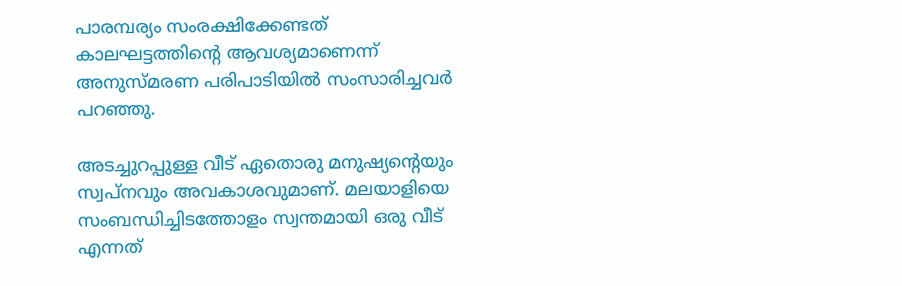പാരമ്പര്യം സംരക്ഷിക്കേണ്ടത് കാലഘട്ടത്തിന്‍റെ ആവശ്യമാണെന്ന് അനുസ്മരണ പരിപാടിയിൽ സംസാരിച്ചവർ പറഞ്ഞു.

അടച്ചുറപ്പുള്ള വീട് ഏതൊരു മനുഷ്യന്‍റെയും സ്വപ്നവും അവകാശവുമാണ്. മലയാളിയെ സംബന്ധിച്ചിടത്തോളം സ്വന്തമായി ഒരു വീട് എന്നത്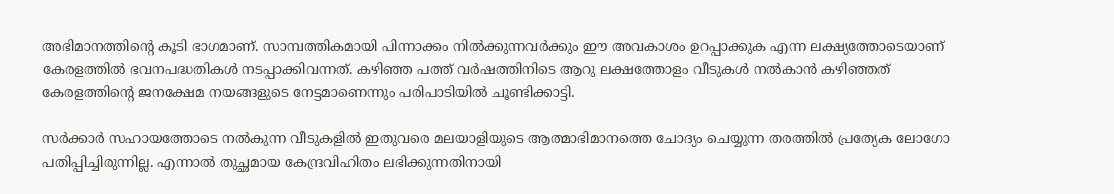അഭിമാനത്തിന്‍റെ കൂടി ഭാഗമാണ്. സാമ്പത്തികമായി പിന്നാക്കം നിൽക്കുന്നവർക്കും ഈ അവകാശം ഉറപ്പാക്കുക എന്ന ലക്ഷ്യത്തോടെയാണ് കേരളത്തിൽ ഭവനപദ്ധതികൾ നടപ്പാക്കിവന്നത്. കഴിഞ്ഞ പത്ത് വർഷത്തിനിടെ ആറു ലക്ഷത്തോളം വീടുകൾ നൽകാൻ കഴിഞ്ഞത് കേരളത്തിന്‍റെ ജനക്ഷേമ നയങ്ങളുടെ നേട്ടമാണെന്നും പരിപാടിയിൽ ചൂണ്ടിക്കാട്ടി.

സർക്കാർ സഹായത്തോടെ നൽകുന്ന വീടുകളിൽ ഇതുവരെ മലയാളിയുടെ ആത്മാഭിമാനത്തെ ചോദ്യം ചെയ്യുന്ന തരത്തിൽ പ്രത്യേക ലോഗോ പതിപ്പിച്ചിരുന്നില്ല. എന്നാൽ തുച്ഛമായ കേന്ദ്രവിഹിതം ലഭിക്കുന്നതിനായി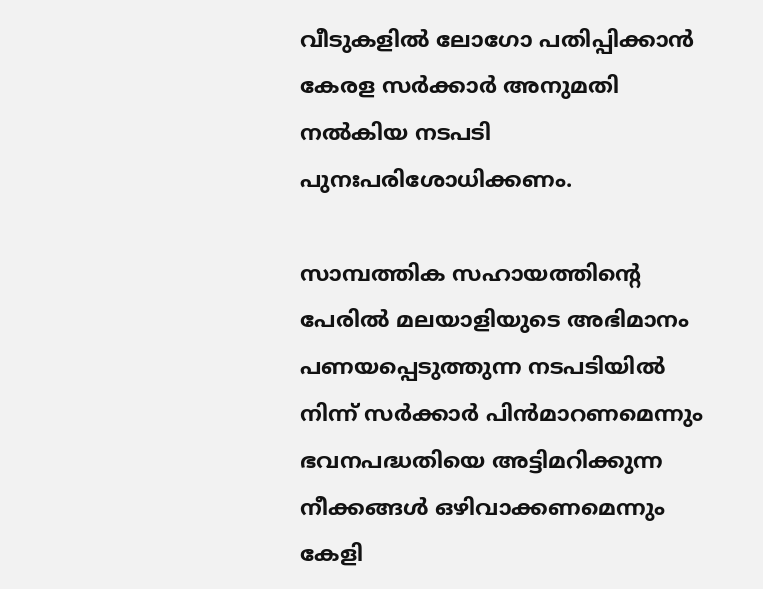വീടുകളിൽ ലോഗോ പതിപ്പിക്കാൻ കേരള സർക്കാർ അനുമതി നൽകിയ നടപടി പുനഃപരിശോധിക്കണം.

സാമ്പത്തിക സഹായത്തിന്‍റെ പേരിൽ മലയാളിയുടെ അഭിമാനം പണയപ്പെടുത്തുന്ന നടപടിയിൽ നിന്ന് സർക്കാർ പിൻമാറണമെന്നും ഭവനപദ്ധതിയെ അട്ടിമറിക്കുന്ന നീക്കങ്ങൾ ഒഴിവാക്കണമെന്നും കേളി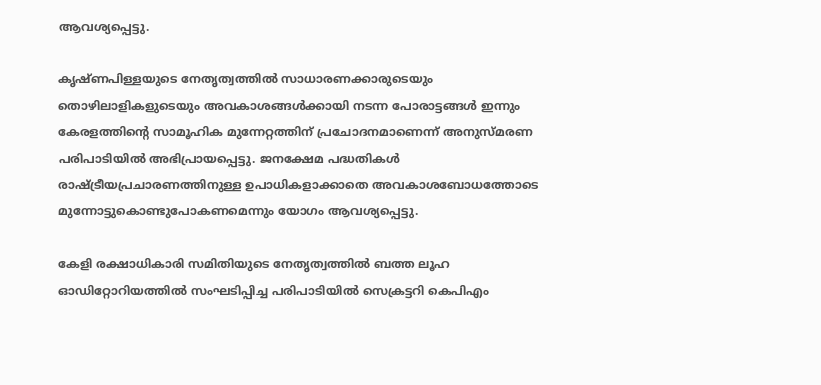ആവശ്യപ്പെട്ടു.

കൃഷ്ണപിള്ളയുടെ നേതൃത്വത്തിൽ സാധാരണക്കാരുടെയും തൊഴിലാളികളുടെയും അവകാശങ്ങൾക്കായി നടന്ന പോരാട്ടങ്ങൾ ഇന്നും കേരളത്തിന്‍റെ സാമൂഹിക മുന്നേറ്റത്തിന് പ്രചോദനമാണെന്ന് അനുസ്മരണ പരിപാടിയിൽ അഭിപ്രായപ്പെട്ടു. ജനക്ഷേമ പദ്ധതികൾ രാഷ്ട്രീയപ്രചാരണത്തിനുള്ള ഉപാധികളാക്കാതെ അവകാശബോധത്തോടെ മുന്നോട്ടുകൊണ്ടുപോകണമെന്നും യോഗം ആവശ്യപ്പെട്ടു.

കേളി രക്ഷാധികാരി സമിതിയുടെ നേതൃത്വത്തിൽ ബത്ത ലൂഹ ഓഡിറ്റോറിയത്തിൽ സംഘടിപ്പിച്ച പരിപാടിയിൽ സെക്രട്ടറി കെപിഎം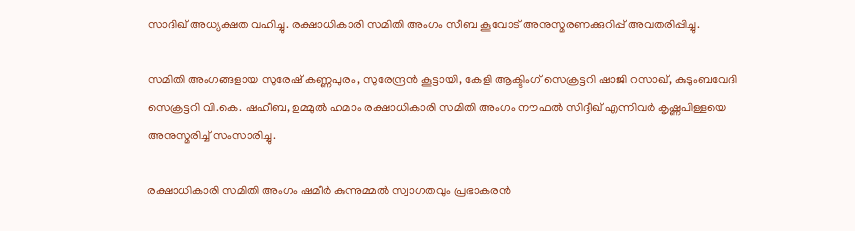സാദിഖ് അധ്യക്ഷത വഹിച്ചു. രക്ഷാധികാരി സമിതി അംഗം സീബ കൂവോട് അനുസ്മരണക്കുറിപ്പ് അവതരിപ്പിച്ചു.

സമിതി അംഗങ്ങളായ സുരേഷ് കണ്ണപുരം, സുരേന്ദ്രൻ കൂട്ടായി, കേളി ആക്ടിംഗ് സെക്രട്ടറി ഷാജി റസാഖ്, കുടുംബവേദി സെക്രട്ടറി വി.കെ. ഷഹീബ, ഉമ്മുൽ ഹമാം രക്ഷാധികാരി സമിതി അംഗം നൗഫൽ സിദ്ദീഖ് എന്നിവർ കൃഷ്ണപിള്ളയെ അനുസ്മരിച്ച് സംസാരിച്ചു.

രക്ഷാധികാരി സമിതി അംഗം ഷമീർ കുന്നുമ്മൽ സ്വാഗതവും പ്രഭാകരൻ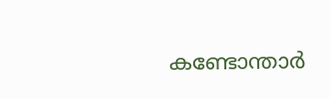കണ്ടോന്താർ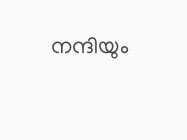നന്ദിയും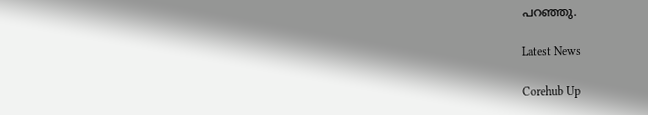പറഞ്ഞു.

Latest News

Corehub Up